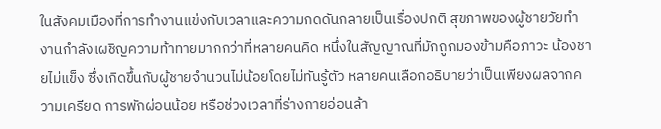ในสังคมเมืองที่การทำงานแข่งกับเวลาและความกดดันกลายเป็นเรื่องปกติ สุขภาพของผู้ชายวัยทำงานกำลังเผชิญความท้าทายมากกว่าที่หลายคนคิด หนึ่งในสัญญาณที่มักถูกมองข้ามคือภาวะ น้องชายไม่แข็ง ซึ่งเกิดขึ้นกับผู้ชายจำนวนไม่น้อยโดยไม่ทันรู้ตัว หลายคนเลือกอธิบายว่าเป็นเพียงผลจากความเครียด การพักผ่อนน้อย หรือช่วงเวลาที่ร่างกายอ่อนล้า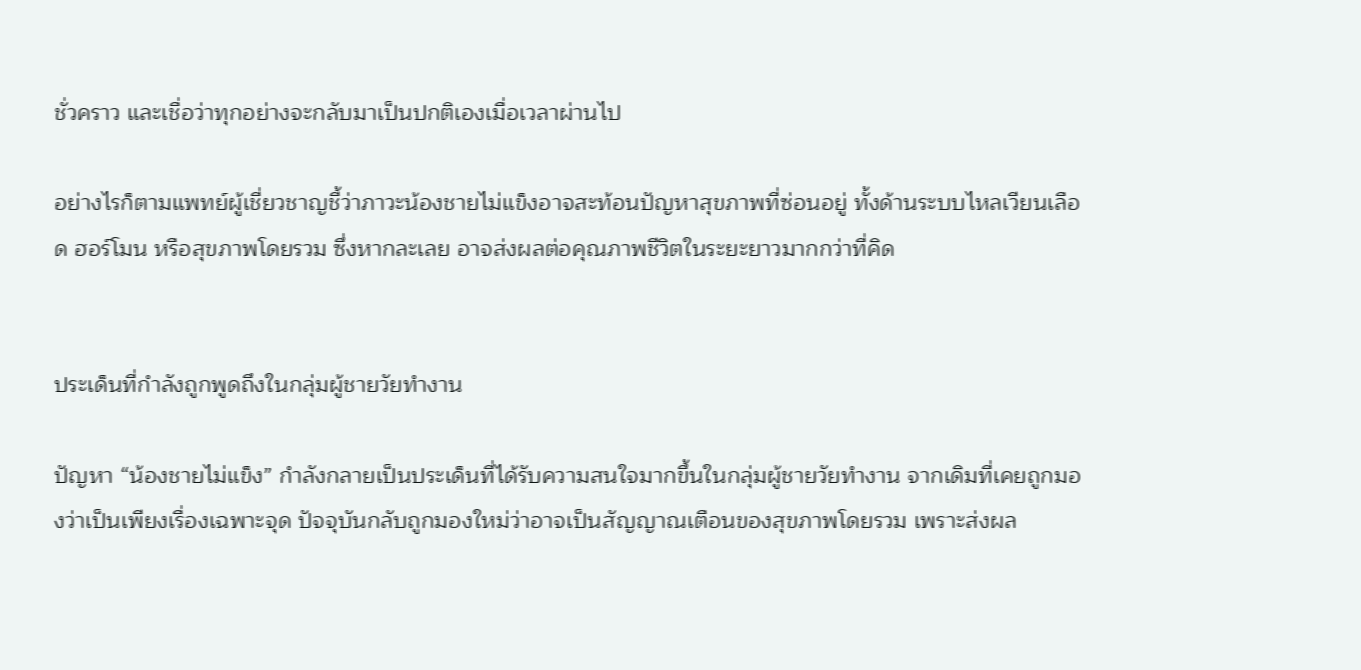ชั่วคราว และเชื่อว่าทุกอย่างจะกลับมาเป็นปกติเองเมื่อเวลาผ่านไป

อย่างไรก็ตามแพทย์ผู้เชี่ยวชาญชี้ว่าภาวะน้องชายไม่แข็งอาจสะท้อนปัญหาสุขภาพที่ซ่อนอยู่ ทั้งด้านระบบไหลเวียนเลือด ฮอร์โมน หรือสุขภาพโดยรวม ซึ่งหากละเลย อาจส่งผลต่อคุณภาพชีวิตในระยะยาวมากกว่าที่คิด


ประเด็นที่กำลังถูกพูดถึงในกลุ่มผู้ชายวัยทำงาน

ปัญหา “น้องชายไม่แข็ง” กำลังกลายเป็นประเด็นที่ได้รับความสนใจมากขึ้นในกลุ่มผู้ชายวัยทำงาน จากเดิมที่เคยถูกมองว่าเป็นเพียงเรื่องเฉพาะจุด ปัจจุบันกลับถูกมองใหม่ว่าอาจเป็นสัญญาณเตือนของสุขภาพโดยรวม เพราะส่งผล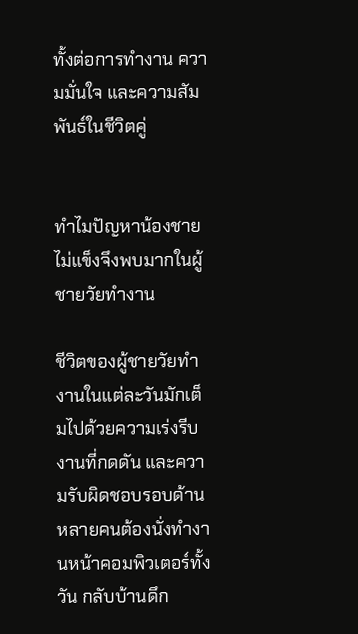ทั้งต่อการทำงาน ความมั่นใจ และความสัมพันธ์ในชีวิตคู่


ทำไมปัญหาน้องชายไม่แข็งจึงพบมากในผู้ชายวัยทำงาน

ชีวิตของผู้ชายวัยทำงานในแต่ละวันมักเต็มไปด้วยความเร่งรีบ งานที่กดดัน และความรับผิดชอบรอบด้าน หลายคนต้องนั่งทำงานหน้าคอมพิวเตอร์ทั้งวัน กลับบ้านดึก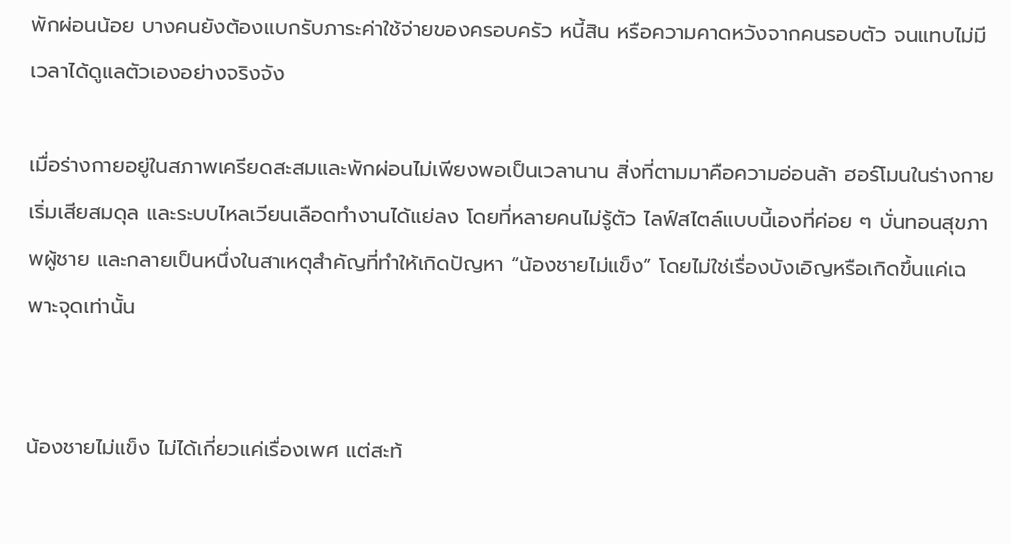พักผ่อนน้อย บางคนยังต้องแบกรับภาระค่าใช้จ่ายของครอบครัว หนี้สิน หรือความคาดหวังจากคนรอบตัว จนแทบไม่มีเวลาได้ดูแลตัวเองอย่างจริงจัง

เมื่อร่างกายอยู่ในสภาพเครียดสะสมและพักผ่อนไม่เพียงพอเป็นเวลานาน สิ่งที่ตามมาคือความอ่อนล้า ฮอร์โมนในร่างกายเริ่มเสียสมดุล และระบบไหลเวียนเลือดทำงานได้แย่ลง โดยที่หลายคนไม่รู้ตัว ไลฟ์สไตล์แบบนี้เองที่ค่อย ๆ บั่นทอนสุขภาพผู้ชาย และกลายเป็นหนึ่งในสาเหตุสำคัญที่ทำให้เกิดปัญหา “น้องชายไม่แข็ง” โดยไม่ใช่เรื่องบังเอิญหรือเกิดขึ้นแค่เฉพาะจุดเท่านั้น


น้องชายไม่แข็ง ไม่ได้เกี่ยวแค่เรื่องเพศ แต่สะท้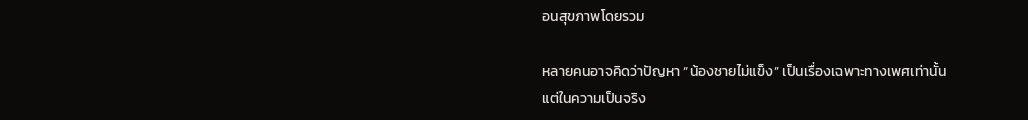อนสุขภาพโดยรวม

หลายคนอาจคิดว่าปัญหา “น้องชายไม่แข็ง” เป็นเรื่องเฉพาะทางเพศเท่านั้น แต่ในความเป็นจริง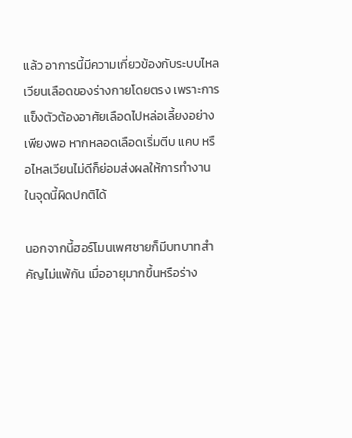แล้ว อาการนี้มีความเกี่ยวข้องกับระบบไหลเวียนเลือดของร่างกายโดยตรง เพราะการแข็งตัวต้องอาศัยเลือดไปหล่อเลี้ยงอย่างเพียงพอ หากหลอดเลือดเริ่มตีบ แคบ หรือไหลเวียนไม่ดีก็ย่อมส่งผลให้การทำงานในจุดนี้ผิดปกติได้

นอกจากนี้ฮอร์โมนเพศชายก็มีบทบาทสำคัญไม่แพ้กัน เมื่ออายุมากขึ้นหรือร่าง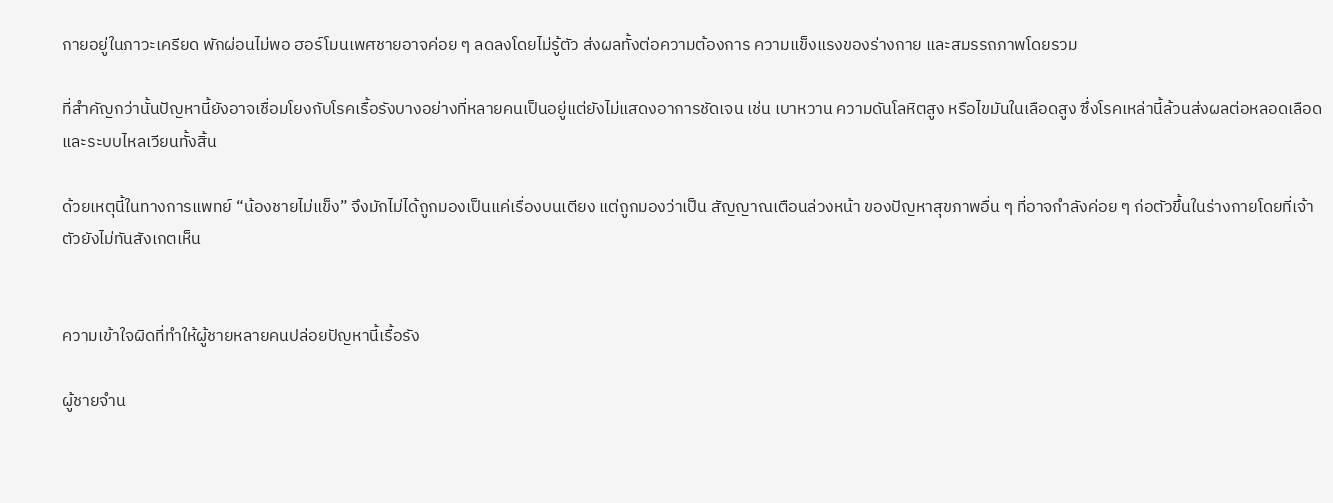กายอยู่ในภาวะเครียด พักผ่อนไม่พอ ฮอร์โมนเพศชายอาจค่อย ๆ ลดลงโดยไม่รู้ตัว ส่งผลทั้งต่อความต้องการ ความแข็งแรงของร่างกาย และสมรรถภาพโดยรวม

ที่สำคัญกว่านั้นปัญหานี้ยังอาจเชื่อมโยงกับโรคเรื้อรังบางอย่างที่หลายคนเป็นอยู่แต่ยังไม่แสดงอาการชัดเจน เช่น เบาหวาน ความดันโลหิตสูง หรือไขมันในเลือดสูง ซึ่งโรคเหล่านี้ล้วนส่งผลต่อหลอดเลือดและระบบไหลเวียนทั้งสิ้น

ด้วยเหตุนี้ในทางการแพทย์ “น้องชายไม่แข็ง” จึงมักไม่ได้ถูกมองเป็นแค่เรื่องบนเตียง แต่ถูกมองว่าเป็น สัญญาณเตือนล่วงหน้า ของปัญหาสุขภาพอื่น ๆ ที่อาจกำลังค่อย ๆ ก่อตัวขึ้นในร่างกายโดยที่เจ้าตัวยังไม่ทันสังเกตเห็น


ความเข้าใจผิดที่ทำให้ผู้ชายหลายคนปล่อยปัญหานี้เรื้อรัง

ผู้ชายจำน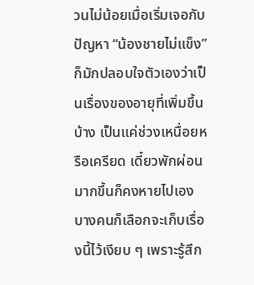วนไม่น้อยเมื่อเริ่มเจอกับปัญหา “น้องชายไม่แข็ง” ก็มักปลอบใจตัวเองว่าเป็นเรื่องของอายุที่เพิ่มขึ้นบ้าง เป็นแค่ช่วงเหนื่อยหรือเครียด เดี๋ยวพักผ่อนมากขึ้นก็คงหายไปเอง บางคนก็เลือกจะเก็บเรื่องนี้ไว้เงียบ ๆ เพราะรู้สึก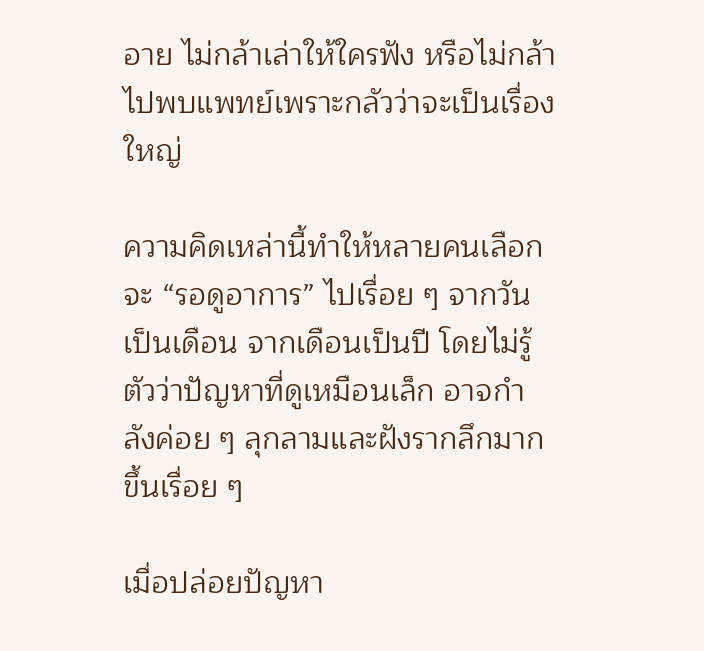อาย ไม่กล้าเล่าให้ใครฟัง หรือไม่กล้าไปพบแพทย์เพราะกลัวว่าจะเป็นเรื่องใหญ่

ความคิดเหล่านี้ทำให้หลายคนเลือกจะ “รอดูอาการ” ไปเรื่อย ๆ จากวันเป็นเดือน จากเดือนเป็นปี โดยไม่รู้ตัวว่าปัญหาที่ดูเหมือนเล็ก อาจกำลังค่อย ๆ ลุกลามและฝังรากลึกมากขึ้นเรื่อย ๆ

เมื่อปล่อยปัญหา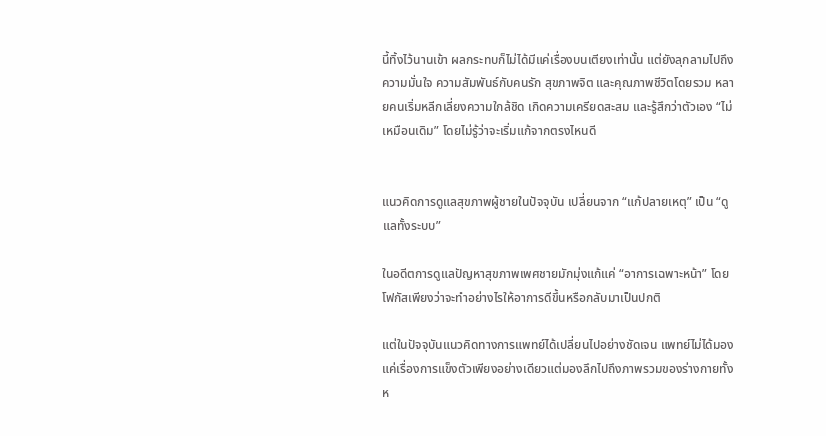นี้ทิ้งไว้นานเข้า ผลกระทบก็ไม่ได้มีแค่เรื่องบนเตียงเท่านั้น แต่ยังลุกลามไปถึงความมั่นใจ ความสัมพันธ์กับคนรัก สุขภาพจิต และคุณภาพชีวิตโดยรวม หลายคนเริ่มหลีกเลี่ยงความใกล้ชิด เกิดความเครียดสะสม และรู้สึกว่าตัวเอง “ไม่เหมือนเดิม” โดยไม่รู้ว่าจะเริ่มแก้จากตรงไหนดี


แนวคิดการดูแลสุขภาพผู้ชายในปัจจุบัน เปลี่ยนจาก “แก้ปลายเหตุ” เป็น “ดูแลทั้งระบบ”

ในอดีตการดูแลปัญหาสุขภาพเพศชายมักมุ่งแก้แค่ “อาการเฉพาะหน้า” โดยโฟกัสเพียงว่าจะทำอย่างไรให้อาการดีขึ้นหรือกลับมาเป็นปกติ

แต่ในปัจจุบันแนวคิดทางการแพทย์ได้เปลี่ยนไปอย่างชัดเจน แพทย์ไม่ได้มองแค่เรื่องการแข็งตัวเพียงอย่างเดียวแต่มองลึกไปถึงภาพรวมของร่างกายทั้งห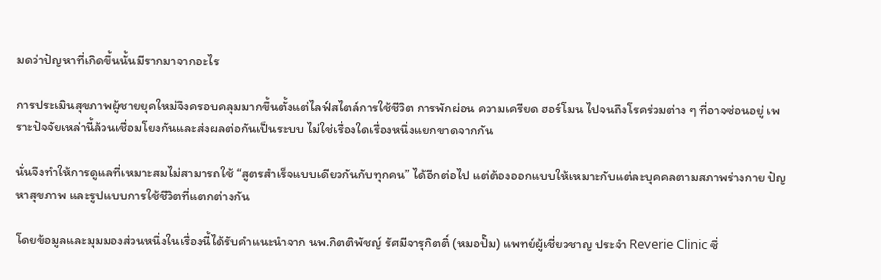มดว่าปัญหาที่เกิดขึ้นนั้นมีรากมาจากอะไร

การประเมินสุขภาพผู้ชายยุคใหม่จึงครอบคลุมมากขึ้นตั้งแต่ไลฟ์สไตล์การใช้ชีวิต การพักผ่อน ความเครียด ฮอร์โมน ไปจนถึงโรคร่วมต่าง ๆ ที่อาจซ่อนอยู่ เพราะปัจจัยเหล่านี้ล้วนเชื่อมโยงกันและส่งผลต่อกันเป็นระบบ ไม่ใช่เรื่องใดเรื่องหนึ่งแยกขาดจากกัน

นั่นจึงทำให้การดูแลที่เหมาะสมไม่สามารถใช้ “สูตรสำเร็จแบบเดียวกันกับทุกคน” ได้อีกต่อไป แต่ต้องออกแบบให้เหมาะกับแต่ละบุคคลตามสภาพร่างกาย ปัญหาสุขภาพ และรูปแบบการใช้ชีวิตที่แตกต่างกัน

โดยข้อมูลและมุมมองส่วนหนึ่งในเรื่องนี้ได้รับคำแนะนำจาก นพ.กิตติพัชญ์ รัศมีจารุกิตติ์ (หมอปั๊ม) แพทย์ผู้เชี่ยวชาญ ประจำ Reverie Clinic ซึ่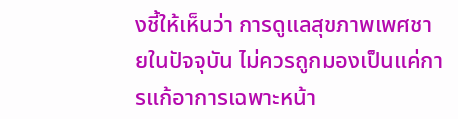งชี้ให้เห็นว่า การดูแลสุขภาพเพศชายในปัจจุบัน ไม่ควรถูกมองเป็นแค่การแก้อาการเฉพาะหน้า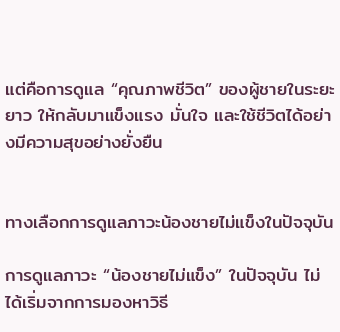แต่คือการดูแล “คุณภาพชีวิต” ของผู้ชายในระยะยาว ให้กลับมาแข็งแรง มั่นใจ และใช้ชีวิตได้อย่างมีความสุขอย่างยั่งยืน


ทางเลือกการดูแลภาวะน้องชายไม่แข็งในปัจจุบัน

การดูแลภาวะ “น้องชายไม่แข็ง” ในปัจจุบัน ไม่ได้เริ่มจากการมองหาวิธี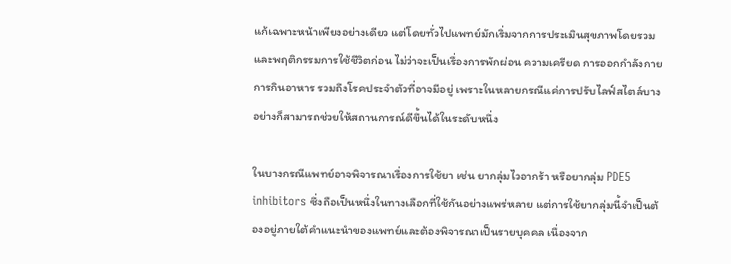แก้เฉพาะหน้าเพียงอย่างเดียว แต่โดยทั่วไปแพทย์มักเริ่มจากการประเมินสุขภาพโดยรวมและพฤติกรรมการใช้ชีวิตก่อน ไม่ว่าจะเป็นเรื่องการพักผ่อน ความเครียด การออกกำลังกาย การกินอาหาร รวมถึงโรคประจำตัวที่อาจมีอยู่ เพราะในหลายกรณีแค่การปรับไลฟ์สไตล์บางอย่างก็สามารถช่วยให้สถานการณ์ดีขึ้นได้ในระดับหนึ่ง

ในบางกรณีแพทย์อาจพิจารณาเรื่องการใช้ยา เช่น ยากลุ่มไวอากร้า หรือยากลุ่ม PDE5 inhibitors ซึ่งถือเป็นหนึ่งในทางเลือกที่ใช้กันอย่างแพร่หลาย แต่การใช้ยากลุ่มนี้จำเป็นต้องอยู่ภายใต้คำแนะนำของแพทย์และต้องพิจารณาเป็นรายบุคคล เนื่องจาก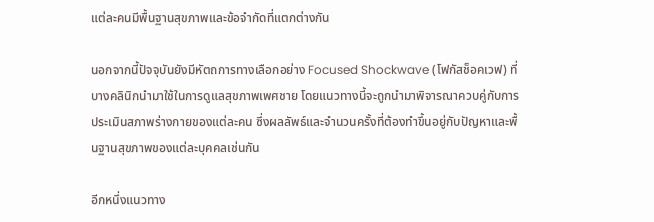แต่ละคนมีพื้นฐานสุขภาพและข้อจำกัดที่แตกต่างกัน

นอกจากนี้ปัจจุบันยังมีหัตถการทางเลือกอย่าง Focused Shockwave (โฟกัสช็อคเวฟ) ที่บางคลินิกนำมาใช้ในการดูแลสุขภาพเพศชาย โดยแนวทางนี้จะถูกนำมาพิจารณาควบคู่กับการประเมินสภาพร่างกายของแต่ละคน ซึ่งผลลัพธ์และจำนวนครั้งที่ต้องทำขึ้นอยู่กับปัญหาและพื้นฐานสุขภาพของแต่ละบุคคลเช่นกัน

อีกหนึ่งแนวทาง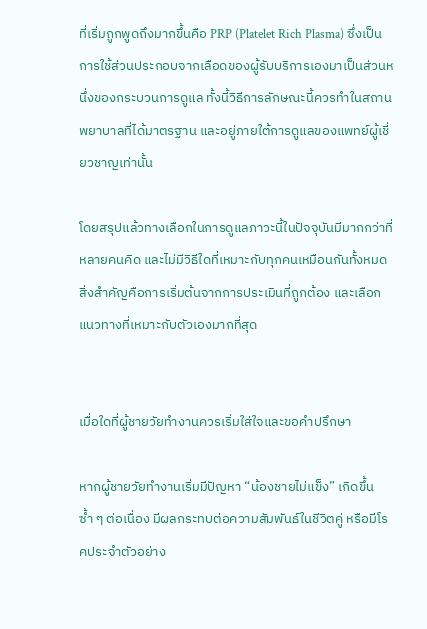ที่เริ่มถูกพูดถึงมากขึ้นคือ PRP (Platelet Rich Plasma) ซึ่งเป็นการใช้ส่วนประกอบจากเลือดของผู้รับบริการเองมาเป็นส่วนหนึ่งของกระบวนการดูแล ทั้งนี้วิธีการลักษณะนี้ควรทำในสถานพยาบาลที่ได้มาตรฐาน และอยู่ภายใต้การดูแลของแพทย์ผู้เชี่ยวชาญเท่านั้น

โดยสรุปแล้วทางเลือกในการดูแลภาวะนี้ในปัจจุบันมีมากกว่าที่หลายคนคิด และไม่มีวิธีใดที่เหมาะกับทุกคนเหมือนกันทั้งหมด สิ่งสำคัญคือการเริ่มต้นจากการประเมินที่ถูกต้อง และเลือกแนวทางที่เหมาะกับตัวเองมากที่สุด


เมื่อใดที่ผู้ชายวัยทำงานควรเริ่มใส่ใจและขอคำปรึกษา

หากผู้ชายวัยทำงานเริ่มมีปัญหา “น้องชายไม่แข็ง” เกิดขึ้นซ้ำ ๆ ต่อเนื่อง มีผลกระทบต่อความสัมพันธ์ในชีวิตคู่ หรือมีโรคประจำตัวอย่าง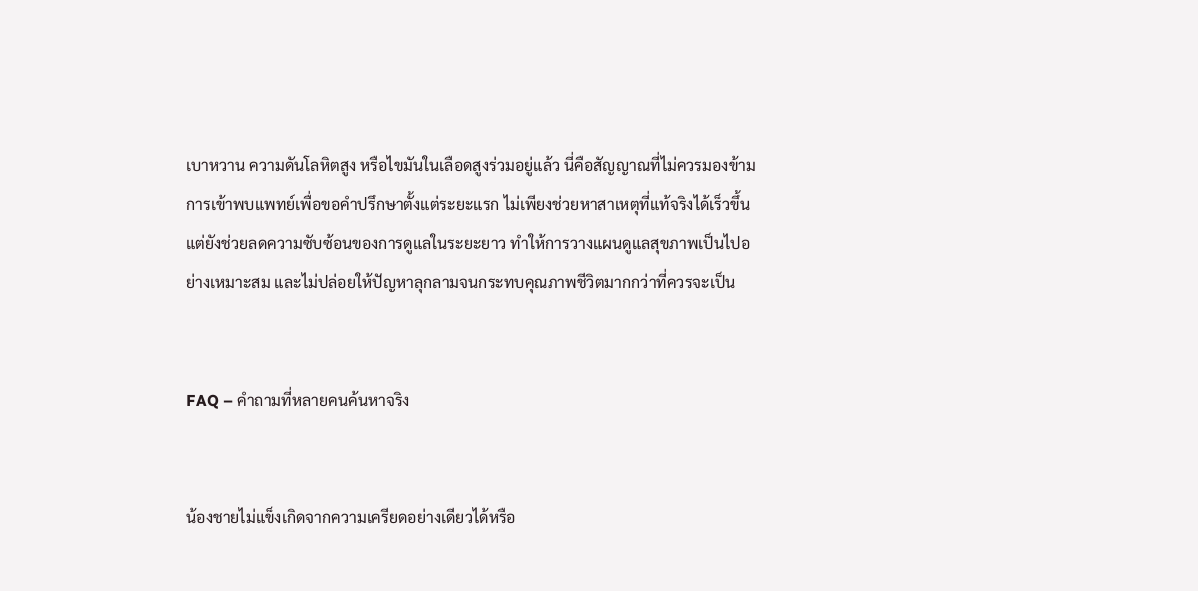เบาหวาน ความดันโลหิตสูง หรือไขมันในเลือดสูงร่วมอยู่แล้ว นี่คือสัญญาณที่ไม่ควรมองข้าม การเข้าพบแพทย์เพื่อขอคำปรึกษาตั้งแต่ระยะแรก ไม่เพียงช่วยหาสาเหตุที่แท้จริงได้เร็วขึ้น แต่ยังช่วยลดความซับซ้อนของการดูแลในระยะยาว ทำให้การวางแผนดูแลสุขภาพเป็นไปอย่างเหมาะสม และไม่ปล่อยให้ปัญหาลุกลามจนกระทบคุณภาพชีวิตมากกว่าที่ควรจะเป็น


FAQ – คำถามที่หลายคนค้นหาจริง


น้องชายไม่แข็งเกิดจากความเครียดอย่างเดียวได้หรือ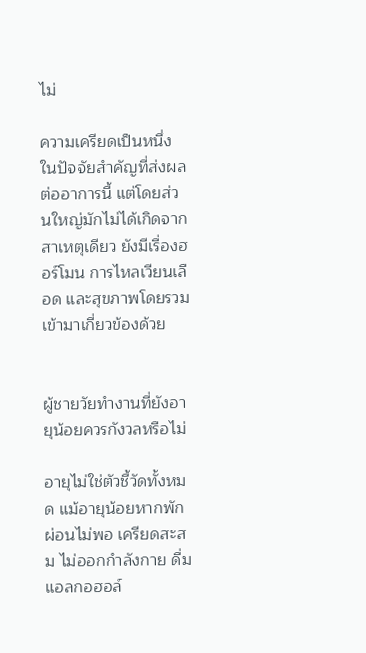ไม่

ความเครียดเป็นหนึ่งในปัจจัยสำคัญที่ส่งผลต่ออาการนี้ แต่โดยส่วนใหญ่มักไม่ได้เกิดจากสาเหตุเดียว ยังมีเรื่องฮอร์โมน การไหลเวียนเลือด และสุขภาพโดยรวมเข้ามาเกี่ยวข้องด้วย


ผู้ชายวัยทำงานที่ยังอายุน้อยควรกังวลหรือไม่

อายุไม่ใช่ตัวชี้วัดทั้งหมด แม้อายุน้อยหากพักผ่อนไม่พอ เครียดสะสม ไม่ออกกำลังกาย ดื่มแอลกอฮอล์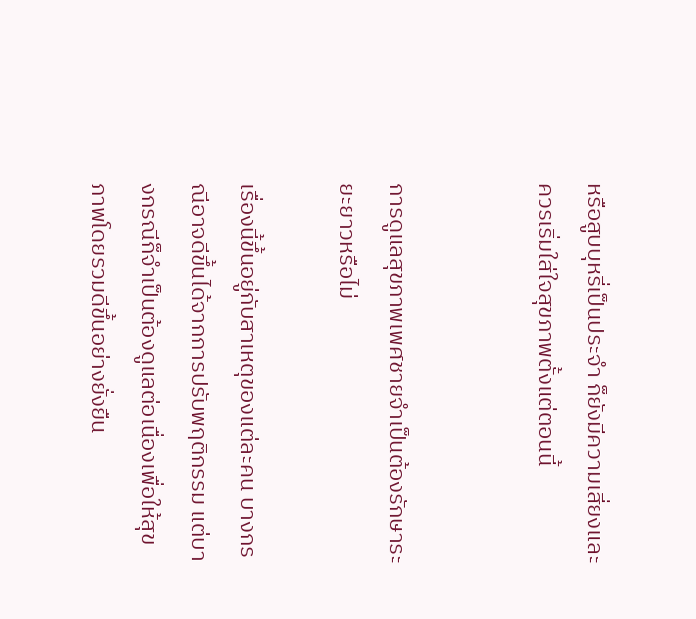หรือสูบบุหรี่เป็นประจำ ก็ยังมีความเสี่ยงและควรเริ่มใส่ใจสุขภาพตั้งแต่ตอนนี้


การดูแลสุขภาพเพศชายจำเป็นต้องรักษาระยะยาวหรือไม่

เรื่องนี้ขึ้นอยู่กับสาเหตุของแต่ละคน บางกรณีอาจดีขึ้นได้จากการปรับพฤติกรรม แต่บางกรณีก็จำเป็นต้องดูแลต่อเนื่องเพื่อให้สุขภาพโดยรวมดีขึ้นอย่างยั่งยืน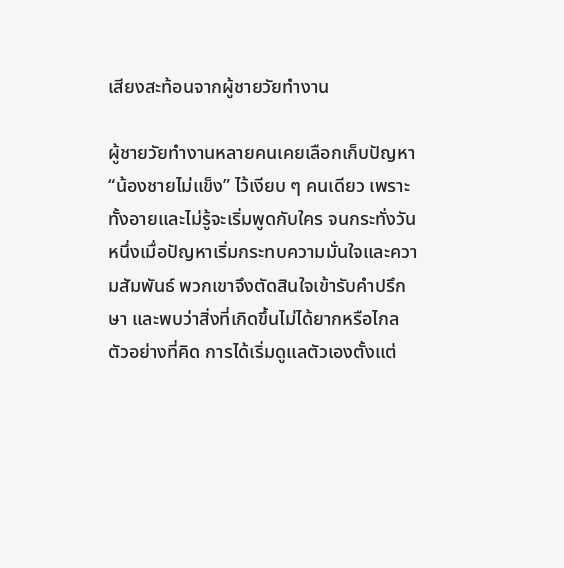เสียงสะท้อนจากผู้ชายวัยทำงาน

ผู้ชายวัยทำงานหลายคนเคยเลือกเก็บปัญหา “น้องชายไม่แข็ง” ไว้เงียบ ๆ คนเดียว เพราะทั้งอายและไม่รู้จะเริ่มพูดกับใคร จนกระทั่งวันหนึ่งเมื่อปัญหาเริ่มกระทบความมั่นใจและความสัมพันธ์ พวกเขาจึงตัดสินใจเข้ารับคำปรึกษา และพบว่าสิ่งที่เกิดขึ้นไม่ได้ยากหรือไกลตัวอย่างที่คิด การได้เริ่มดูแลตัวเองตั้งแต่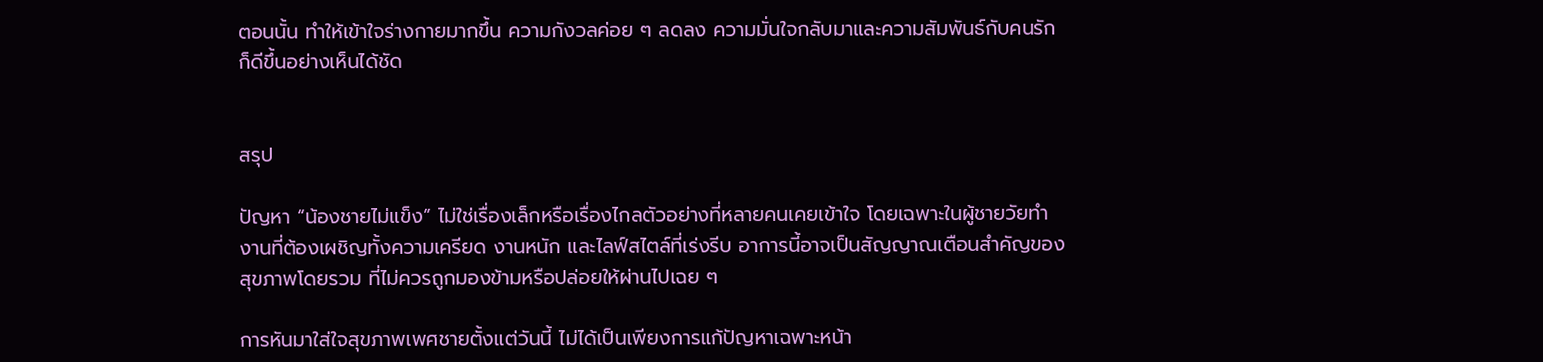ตอนนั้น ทำให้เข้าใจร่างกายมากขึ้น ความกังวลค่อย ๆ ลดลง ความมั่นใจกลับมาและความสัมพันธ์กับคนรักก็ดีขึ้นอย่างเห็นได้ชัด


สรุป

ปัญหา “น้องชายไม่แข็ง” ไม่ใช่เรื่องเล็กหรือเรื่องไกลตัวอย่างที่หลายคนเคยเข้าใจ โดยเฉพาะในผู้ชายวัยทำงานที่ต้องเผชิญทั้งความเครียด งานหนัก และไลฟ์สไตล์ที่เร่งรีบ อาการนี้อาจเป็นสัญญาณเตือนสำคัญของสุขภาพโดยรวม ที่ไม่ควรถูกมองข้ามหรือปล่อยให้ผ่านไปเฉย ๆ

การหันมาใส่ใจสุขภาพเพศชายตั้งแต่วันนี้ ไม่ได้เป็นเพียงการแก้ปัญหาเฉพาะหน้า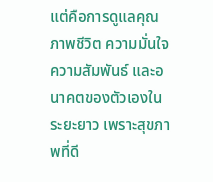แต่คือการดูแลคุณภาพชีวิต ความมั่นใจ ความสัมพันธ์ และอนาคตของตัวเองในระยะยาว เพราะสุขภาพที่ดี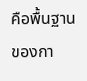คือพื้นฐานของกา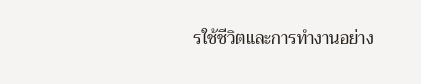รใช้ชีวิตและการทำงานอย่าง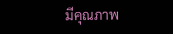มีคุณภาพ